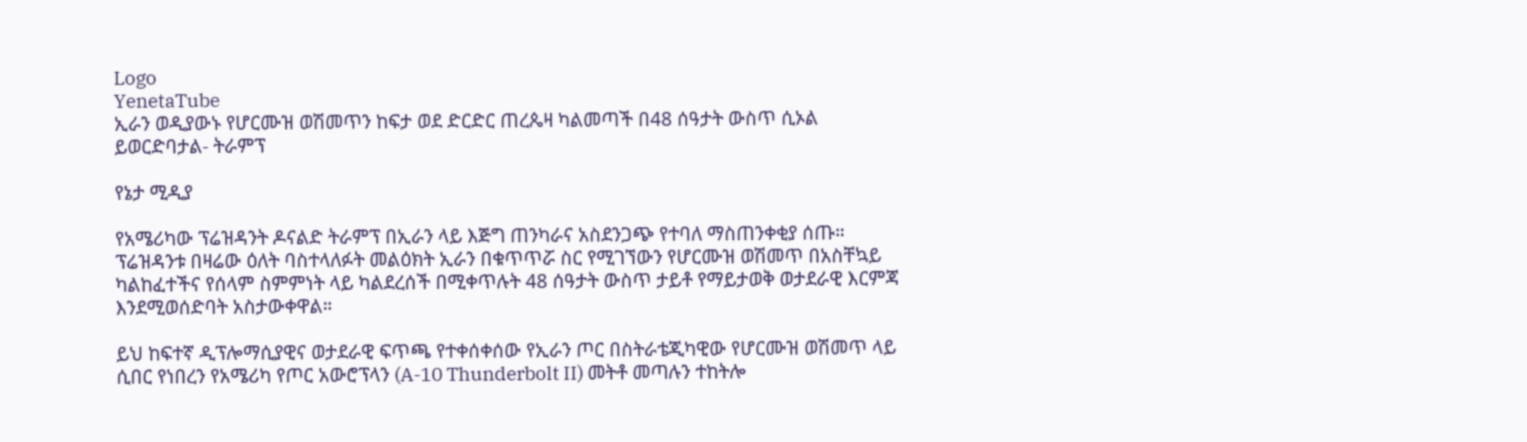Logo
YenetaTube
ኢራን ወዲያውኑ የሆርሙዝ ወሽመጥን ከፍታ ወደ ድርድር ጠረጴዛ ካልመጣች በ48 ሰዓታት ውስጥ ሲኦል ይወርድባታል- ትራምፕ

የኔታ ሚዲያ

የአሜሪካው ፕሬዝዳንት ዶናልድ ትራምፕ በኢራን ላይ እጅግ ጠንካራና አስደንጋጭ የተባለ ማስጠንቀቂያ ሰጡ። ፕሬዝዳንቱ በዛሬው ዕለት ባስተላለፉት መልዕክት ኢራን በቁጥጥሯ ስር የሚገኘውን የሆርሙዝ ወሽመጥ በአስቸኳይ ካልከፈተችና የሰላም ስምምነት ላይ ካልደረሰች በሚቀጥሉት 48 ሰዓታት ውስጥ ታይቶ የማይታወቅ ወታደራዊ እርምጃ እንደሚወሰድባት አስታውቀዋል።

ይህ ከፍተኛ ዲፕሎማሲያዊና ወታደራዊ ፍጥጫ የተቀሰቀሰው የኢራን ጦር በስትራቴጂካዊው የሆርሙዝ ወሽመጥ ላይ ሲበር የነበረን የአሜሪካ የጦር አውሮፕላን (A-10 Thunderbolt II) መትቶ መጣሉን ተከትሎ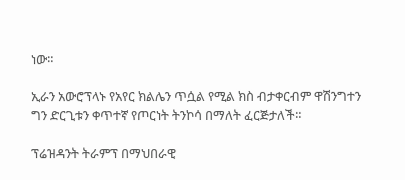ነው።

ኢራን አውሮፕላኑ የአየር ክልሌን ጥሷል የሚል ክስ ብታቀርብም ዋሽንግተን ግን ድርጊቱን ቀጥተኛ የጦርነት ትንኮሳ በማለት ፈርጅታለች።

ፕሬዝዳንት ትራምፕ በማህበራዊ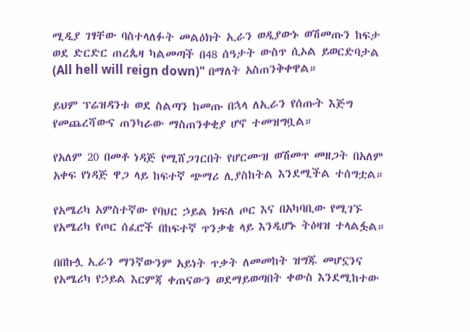ሚዲያ ገፃቸው ባስተላለፉት መልዕክት ኢራን ወዲያውኑ ወሽመጡን ከፍታ ወደ ድርድር ጠረጴዛ ካልመጣች በ48 ሰዓታት ውስጥ ሲኦል ይወርድባታል (All hell will reign down)" በማለት አስጠንቅቀዋል።

ይህም ፕሬዝዳንቱ ወደ ስልጣን ከመጡ በኋላ ለኢራን የሰጡት እጅግ የመጨረሻውና ጠንካራው ማስጠንቀቂያ ሆኖ ተመዝግቧል።

የአለም 20 በመቶ ነዳጅ የሚሸጋገርበት የሆርሙዝ ወሽመጥ መዘጋት በአለም አቀፍ የነዳጅ ዋጋ ላይ ከፍተኛ ጭማሪ ሊያስከትል እንደሚችል ተሰግቷል።

የአሜሪካ አምስተኛው የባህር ኃይል ክፍለ ጦር እና በአካባቢው የሚገኙ የአሜሪካ የጦር ሰፈሮች በከፍተኛ ጥንቃቄ ላይ እንዲሆኑ ትዕዛዝ ተላልፏል።

በበኩሏ ኢራን ማንኛውንም አይነት ጥቃት ለመመከት ዝግጁ መሆኗንና የአሜሪካ የኃይል እርምጃ ቀጠናውን ወደማይወጣበት ቀውስ እንደሚከተው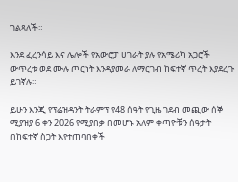ገልጻለች።

እንደ ፈረንሳይ እና ሌሎች የአውሮፓ ሀገራት ያሉ የአሜሪካ አጋሮች ውጥረቱ ወደ ሙሉ ጦርነት እንዳያመራ ለማርገብ ከፍተኛ ጥረት እያደረጉ ይገኛሉ።

ይሁን እንጂ የፕሬዝዳንት ትራምፕ የ48 ሰዓት የጊዜ ገደብ መጪው ሰኞ ሚያዝያ 6 ቀን 2026 የሚያበቃ በመሆኑ አለም ቀጣዮቹን ሰዓታት በከፍተኛ ስጋት እየተጠባበቀች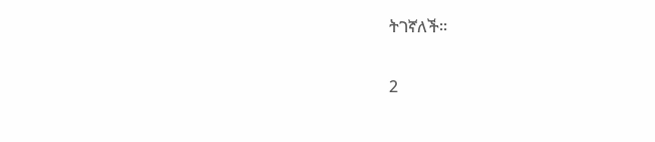ትገኛለች።

2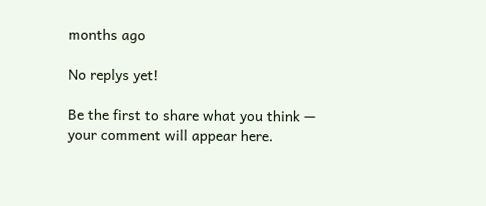months ago

No replys yet!

Be the first to share what you think — your comment will appear here.